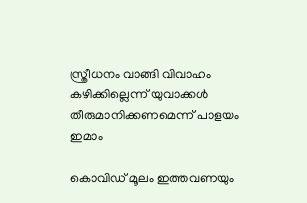സ്ത്രീധനം വാങ്ങി വിവാഹം കഴിക്കില്ലെന്ന് യുവാക്കള്‍ തീരുമാനിക്കണമെന്ന് പാളയം ഇമാം

കൊവിഡ് മൂലം ഇത്തവണയും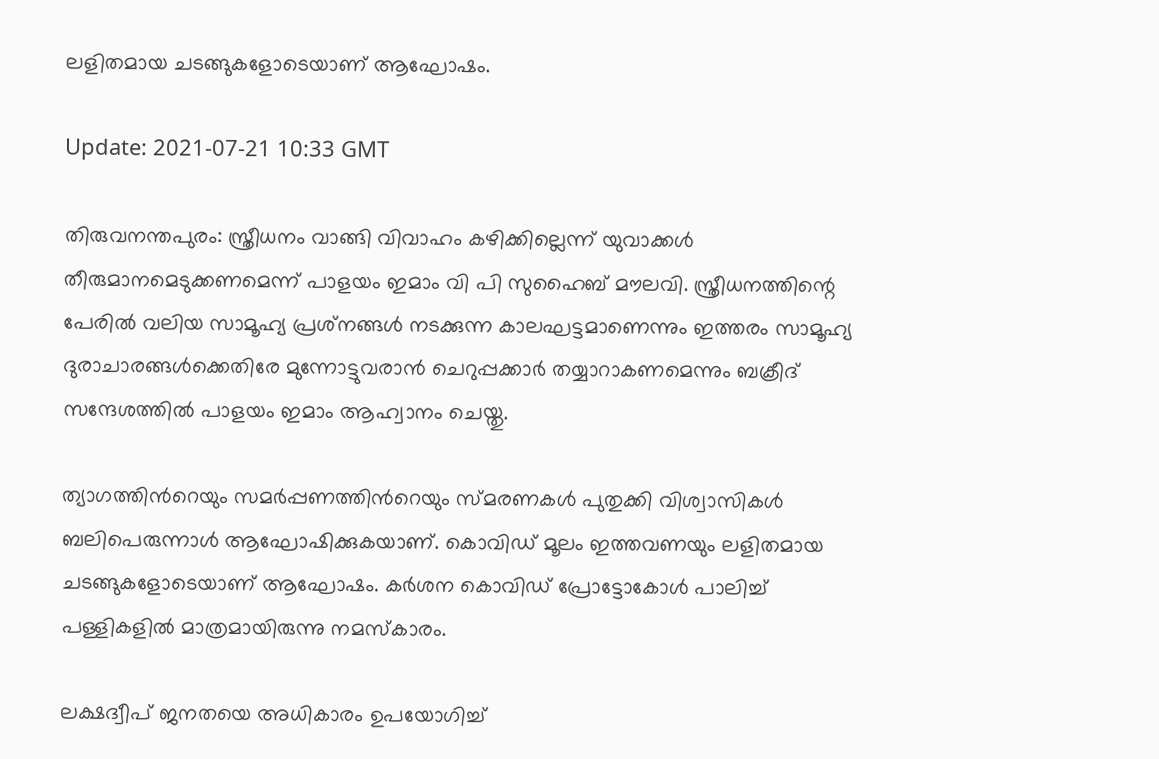ലളിതമായ ചടങ്ങുകളോടെയാണ് ആഘോഷം.

Update: 2021-07-21 10:33 GMT

തിരുവനന്തപുരം: സ്ത്രീധനം വാങ്ങി വിവാഹം കഴിക്കില്ലെന്ന് യുവാക്കൾ തീരുമാനമെടുക്കണമെന്ന് പാളയം ഇമാം വി പി സുഹൈബ് മൗലവി. സ്ത്രീധനത്തിന്റെ പേരില്‍ വലിയ സാമൂഹ്യ പ്രശ്‌നങ്ങള്‍ നടക്കുന്ന കാലഘട്ടമാണെന്നും ഇത്തരം സാമൂഹ്യ ദുരാചാരങ്ങള്‍ക്കെതിരേ മുന്നോട്ടുവരാന്‍ ചെറുപ്പക്കാര്‍ തയ്യാറാകണമെന്നും ബക്രീദ് സന്ദേശത്തിൽ പാളയം ഇമാം ആഹ്വാനം ചെയ്തു.

ത്യാഗത്തിന്‍റെയും സമര്‍പ്പണത്തിന്‍റെയും സ്‌മരണകള്‍ പുതുക്കി വിശ്വാസികള്‍‌ ബലിപെരുന്നാള്‍ ആഘോഷിക്കുകയാണ്. കൊവിഡ് മൂലം ഇത്തവണയും ലളിതമായ ചടങ്ങുകളോടെയാണ് ആഘോഷം. കര്‍ശന കൊവിഡ് പ്രോട്ടോകോള്‍ പാലിച്ച് പള്ളികളില്‍ മാത്രമായിരുന്നു നമസ്‌കാരം.

ലക്ഷദ്വീപ് ജനതയെ അധികാരം ഉപയോഗിച്ച്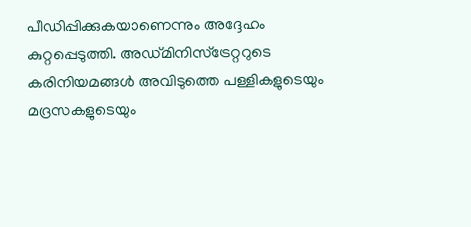പീഡിപ്പിക്കുകയാണെന്നും അദ്ദേഹം കുറ്റപ്പെടുത്തി. അഡ്മിനിസ്‌ട്രേറ്ററുടെ കരിനിയമങ്ങള്‍ അവിടുത്തെ പള്ളികളുടെയും മദ്രസകളുടെയും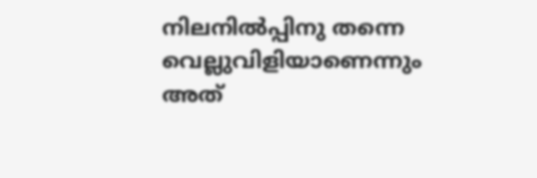നിലനില്‍പ്പിനു തന്നെ വെല്ലുവിളിയാണെന്നും അത്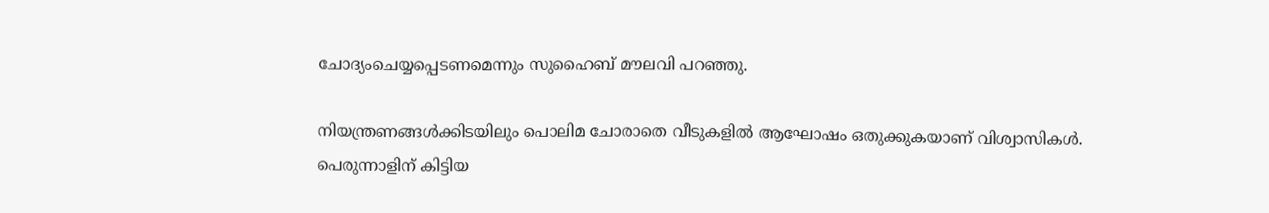ചോദ്യംചെയ്യപ്പെടണമെന്നും സുഹൈബ് മൗലവി പറഞ്ഞു.

നിയന്ത്രണങ്ങള്‍ക്കിടയിലും പൊലിമ ചോരാതെ വീടുകളില്‍ ആഘോഷം ഒതുക്കുകയാണ് വിശ്വാസികള്‍. പെരുന്നാളിന് കിട്ടിയ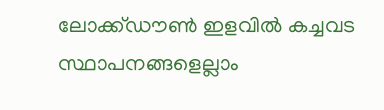ലോക്ക്‌ഡൗൺ ഇളവില്‍ കച്ചവട സ്ഥാപനങ്ങളെല്ലാം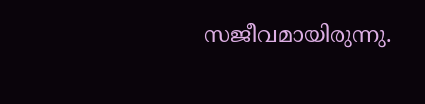സജീവമായിരുന്നു.